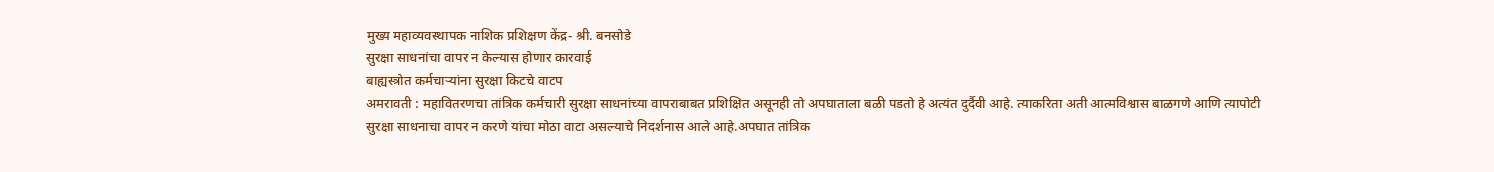मुख्य महाव्यवस्थापक नाशिक प्रशिक्षण केंद्र- श्री. बनसोडे
सुरक्षा साधनांचा वापर न केल्यास होणार कारवाई
बाह्यस्त्रोत कर्मचाऱ्यांना सुरक्षा किटचे वाटप
अमरावती : महावितरणचा तांत्रिक कर्मचारी सुरक्षा साधनांच्या वापराबाबत प्रशिक्षित असूनही तो अपघाताला बळी पडतो हे अत्यंत दुर्दैवी आहे. त्याकरिता अती आत्मविश्वास बाळगणे आणि त्यापोटी सुरक्षा साधनाचा वापर न करणे यांचा मोठा वाटा असल्याचे निदर्शनास आले आहे.अपघात तांत्रिक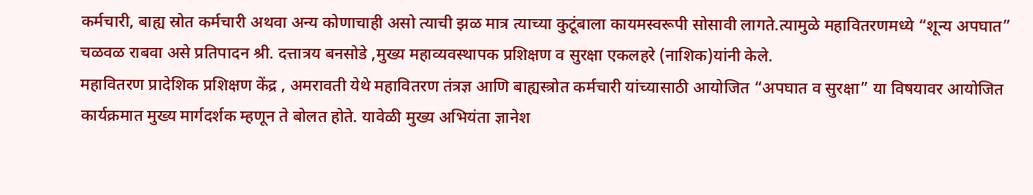कर्मचारी, बाह्य स्रोत कर्मचारी अथवा अन्य कोणाचाही असो त्याची झळ मात्र त्याच्या कुटूंबाला कायमस्वरूपी सोसावी लागते.त्यामुळे महावितरणमध्ये “शून्य अपघात” चळवळ राबवा असे प्रतिपादन श्री. दत्तात्रय बनसोडे ,मुख्य महाव्यवस्थापक प्रशिक्षण व सुरक्षा एकलहरे (नाशिक)यांनी केले.
महावितरण प्रादेशिक प्रशिक्षण केंद्र , अमरावती येथे महावितरण तंत्रज्ञ आणि बाह्यस्त्रोत कर्मचारी यांच्यासाठी आयोजित “अपघात व सुरक्षा” या विषयावर आयोजित कार्यक्रमात मुख्य मार्गदर्शक म्हणून ते बोलत होते. यावेळी मुख्य अभियंता ज्ञानेश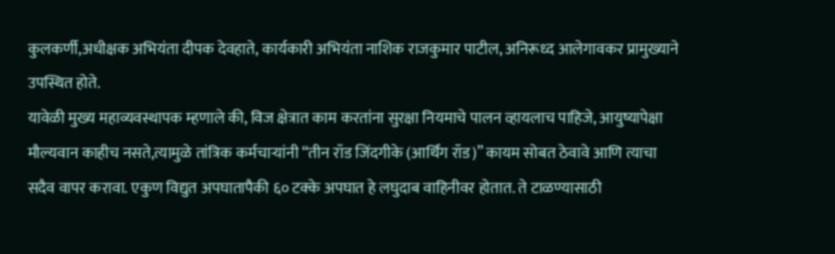कुलकर्णी,अधीक्षक अभियंता दीपक देवहाते, कार्यकारी अभियंता नाशिक राजकुमार पाटील, अनिरूध्द आलेगावकर प्रामुख्याने उपस्थित होते.
यावेळी मुख्य महाव्यवस्थापक म्हणाले की, विज क्षेत्रात काम करतांना सुरक्षा नियमाचे पालन व्हायलाच पाहिजे, आयुष्यापेक्षा मौल्यवान काहीच नसते,त्यामुळे तांत्रिक कर्मचाऱ्यांनी “तीन रॉड जिंदगीके (आर्थिंग रॉड)” कायम सोबत ठेवावे आणि त्याचा सदैव वापर करावा. एकुण विद्युत अपघातापैकी ६० टक्के अपघात हे लघुदाब वाहिनीवर होतात. ते टाळण्यासाठी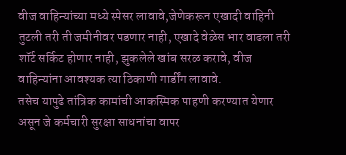वीज वाहिन्यांच्या मध्ये स्पेसर लावावे,जेणेकरून एखादी वाहिनी तुटली तरी ती जमीनीवर पडणार नाही, एखादे वेळेस भार वाढला तरी शॉर्ट सर्किट होणार नाही, झुकलेले खांब सरळ करावे, वीज वाहिन्यांना आवश्यक त्या ठिकाणी गार्डींग लावावे.
तसेच यापुढे तांत्रिक कामांची आकस्मिक पाहणी करण्यात येणार असून जे कर्मचारी सुरक्षा साधनांचा वापर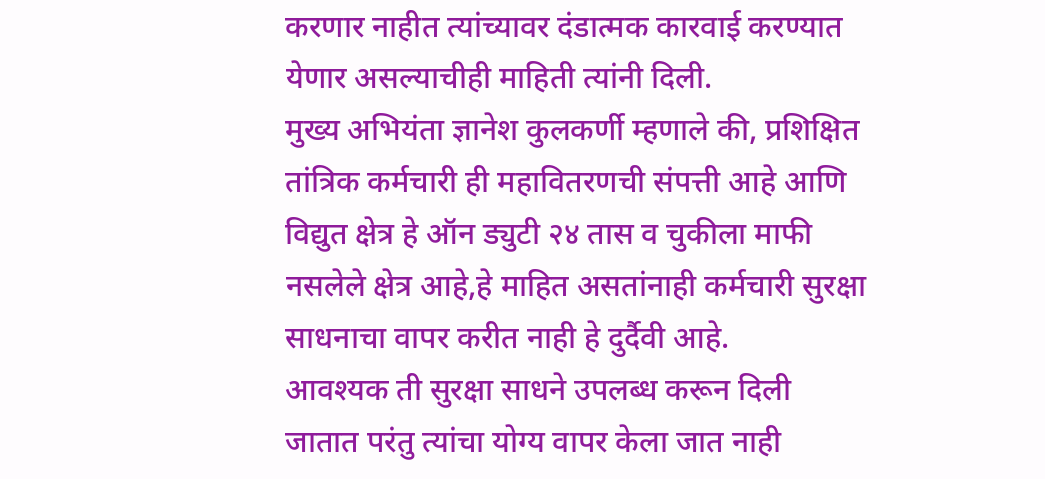करणार नाहीत त्यांच्यावर दंडात्मक कारवाई करण्यात येणार असल्याचीही माहिती त्यांनी दिली.
मुख्य अभियंता ज्ञानेश कुलकर्णी म्हणाले की, प्रशिक्षित तांत्रिक कर्मचारी ही महावितरणची संपत्ती आहे आणि विद्युत क्षेत्र हे ऑन ड्युटी २४ तास व चुकीला माफी नसलेले क्षेत्र आहे,हे माहित असतांनाही कर्मचारी सुरक्षा साधनाचा वापर करीत नाही हे दुर्दैवी आहे.
आवश्यक ती सुरक्षा साधने उपलब्ध करून दिली जातात परंतु त्यांचा योग्य वापर केला जात नाही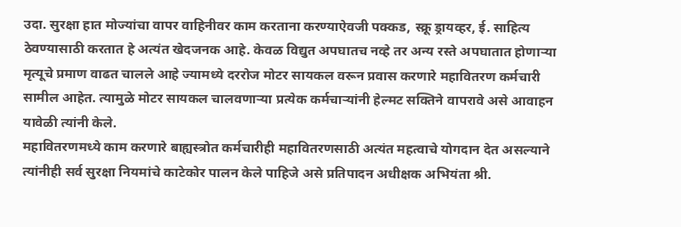उदा. सुरक्षा हात मोज्यांचा वापर वाहिनीवर काम करताना करण्याऐवजी पक्कड, स्क्रू ड्रायव्हर, ई. साहित्य ठेवण्यासाठी करतात हे अत्यंत खेदजनक आहे. केवळ विद्युत अपघातच नव्हे तर अन्य रस्ते अपघातात होणाऱ्या मृत्यूचे प्रमाण वाढत चालले आहे ज्यामध्ये दररोज मोटर सायकल वरून प्रवास करणारे महावितरण कर्मचारी सामील आहेत. त्यामुळे मोटर सायकल चालवणाऱ्या प्रत्येक कर्मचाऱ्यांनी हेल्मट सक्तिने वापरावे असे आवाहन यावेळी त्यांनी केले.
महावितरणमध्ये काम करणारे बाह्यस्त्रोत कर्मचारीही महावितरणसाठी अत्यंत महत्वाचे योगदान देत असल्याने त्यांनीही सर्व सुरक्षा नियमांचे काटेकोर पालन केले पाहिजे असे प्रतिपादन अधीक्षक अभियंता श्री.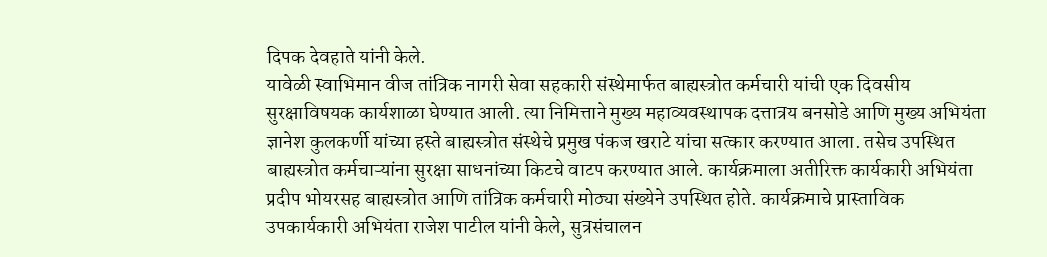दिपक देवहाते यांनी केले.
यावेळी स्वाभिमान वीज तांत्रिक नागरी सेवा सहकारी संस्थेमार्फत बाह्यस्त्रोत कर्मचारी यांची एक दिवसीय सुरक्षाविषयक कार्यशाळा घेण्यात आली. त्या निमित्ताने मुख्य महाव्यवस्थापक दत्तात्रय बनसोडे आणि मुख्य अभियंता ज्ञानेश कुलकर्णी यांच्या हस्ते बाह्यस्त्रोत संस्थेचे प्रमुख पंकज खराटे यांचा सत्कार करण्यात आला. तसेच उपस्थित बाह्यस्त्रोत कर्मचाऱ्यांना सुरक्षा साधनांच्या किटचे वाटप करण्यात आले. कार्यक्रमाला अतीरिक्त कार्यकारी अभियंता प्रदीप भोयरसह बाह्यस्त्रोत आणि तांत्रिक कर्मचारी मोठ्या संख्येने उपस्थित होते. कार्यक्रमाचे प्रास्ताविक उपकार्यकारी अभियंता राजेश पाटील यांनी केले, सुत्रसंचालन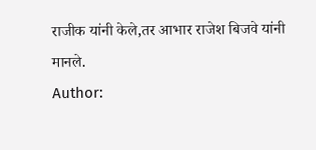राजीक यांनी केले,तर आभार राजेश बिजवे यांनी मानले.
Author: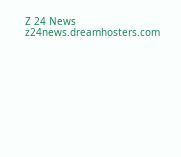Z 24 News
z24news.dreamhosters.com